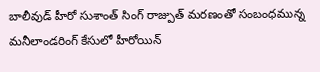బాలీవుడ్ హీరో సుశాంత్ సింగ్ రాజ్పుత్ మరణంతో సంబంధమున్న మనీలాండరింగ్ కేసులో హీరోయిన్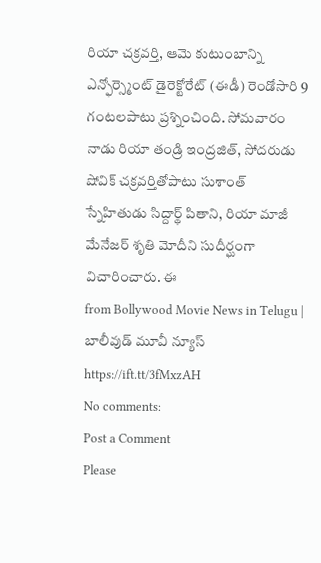రియా చక్రవర్తి, ఆమె కుటుంబాన్ని ఎన్ఫోర్స్మెంట్ డైరెక్టోరేట్ (ఈడీ) రెండోసారి 9 గంటలపాటు ప్రశ్నించింది. సోమవారం నాడు రియా తండ్రి ఇంద్రజిత్, సోదరుడు షోవిక్ చక్రవర్తితోపాటు సుశాంత్ స్నేహితుడు సిద్దార్థ్ పితాని, రియా మాజీ మేనేజర్ శృతి మోదీని సుదీర్ఘంగా విచారించారు. ఈ
from Bollywood Movie News in Telugu | బాలీవుడ్ మూవీ న్యూస్ https://ift.tt/3fMxzAH
No comments:
Post a Comment
Please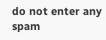do not enter any spam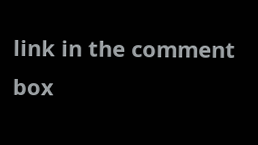link in the comment box